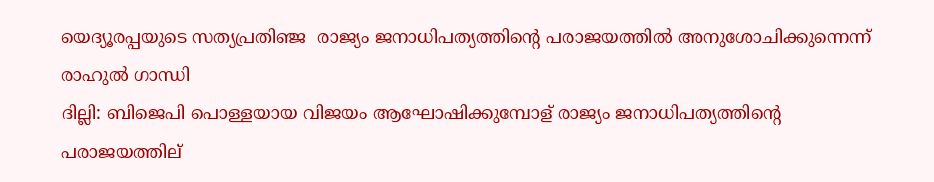യെദ്യൂരപ്പയുടെ സത്യപ്രതിഞ്ജ ‍‍ രാജ്യം ജനാധിപത്യത്തിന്‍റെ പരാജയത്തില്‍ അനുശോചിക്കുന്നെന്ന് രാഹുല്‍ ഗാന്ധി
ദില്ലി: ബിജെപി പൊള്ളയായ വിജയം ആഘോഷിക്കുമ്പോള് രാജ്യം ജനാധിപത്യത്തിന്റെ പരാജയത്തില്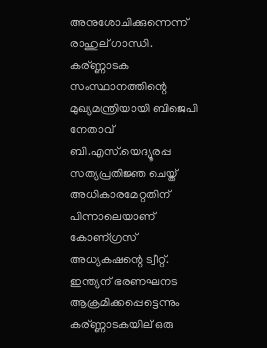അനുശോചിക്കുന്നെന്ന് രാഹുല് ഗാന്ധി. കര്ണ്ണാടക സംസ്ഥാനത്തിന്റെ മുഖ്യമന്ത്രിയായി ബിജെപി നേതാവ് ബി.എസ്.യെദ്യൂരപ്പ സത്യപ്രതിജ്ഞ ചെയ്ത് അധികാരമേറ്റതിന് പിന്നാലെയാണ് കോണ്ഗ്രസ് അധ്യകഷന്റെ ട്വീറ്റ്.
ഇന്ത്യന് ഭരണഘനട ആക്രമിക്കപ്പെട്ടെന്നും കര്ണ്ണാടകയില് ഒരു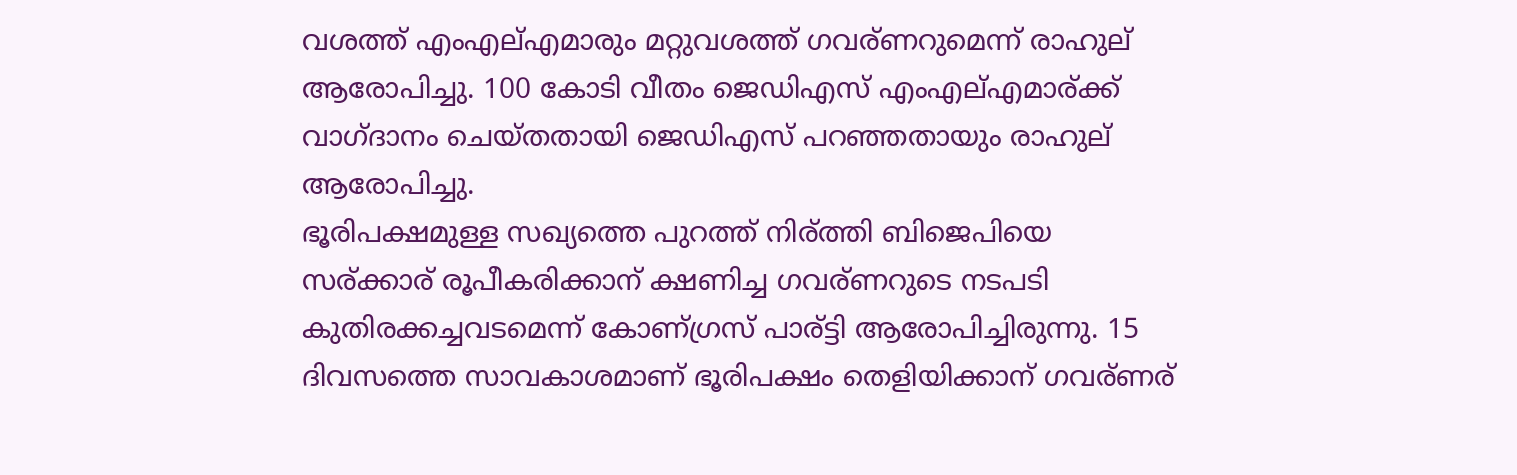വശത്ത് എംഎല്എമാരും മറ്റുവശത്ത് ഗവര്ണറുമെന്ന് രാഹുല് ആരോപിച്ചു. 100 കോടി വീതം ജെഡിഎസ് എംഎല്എമാര്ക്ക് വാഗ്ദാനം ചെയ്തതായി ജെഡിഎസ് പറഞ്ഞതായും രാഹുല് ആരോപിച്ചു.
ഭൂരിപക്ഷമുള്ള സഖ്യത്തെ പുറത്ത് നിര്ത്തി ബിജെപിയെ സര്ക്കാര് രൂപീകരിക്കാന് ക്ഷണിച്ച ഗവര്ണറുടെ നടപടി കുതിരക്കച്ചവടമെന്ന് കോണ്ഗ്രസ് പാര്ട്ടി ആരോപിച്ചിരുന്നു. 15 ദിവസത്തെ സാവകാശമാണ് ഭൂരിപക്ഷം തെളിയിക്കാന് ഗവര്ണര്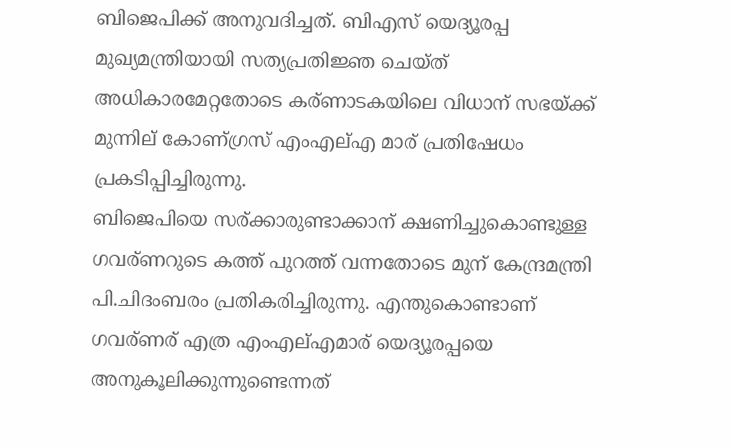ബിജെപിക്ക് അനുവദിച്ചത്. ബിഎസ് യെദ്യൂരപ്പ മുഖ്യമന്ത്രിയായി സത്യപ്രതിജ്ഞ ചെയ്ത് അധികാരമേറ്റതോടെ കര്ണാടകയിലെ വിധാന് സഭയ്ക്ക് മുന്നില് കോണ്ഗ്രസ് എംഎല്എ മാര് പ്രതിഷേധം പ്രകടിപ്പിച്ചിരുന്നു.
ബിജെപിയെ സര്ക്കാരുണ്ടാക്കാന് ക്ഷണിച്ചുകൊണ്ടുള്ള ഗവര്ണറുടെ കത്ത് പുറത്ത് വന്നതോടെ മുന് കേന്ദ്രമന്ത്രി പി.ചിദംബരം പ്രതികരിച്ചിരുന്നു. എന്തുകൊണ്ടാണ് ഗവര്ണര് എത്ര എംഎല്എമാര് യെദ്യൂരപ്പയെ അനുകൂലിക്കുന്നുണ്ടെന്നത്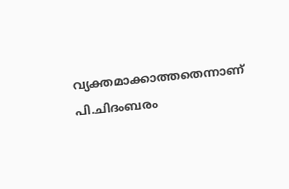വ്യക്തമാക്കാത്തതെന്നാണ് പി.ചിദംബരം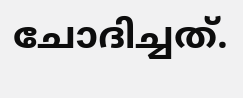ചോദിച്ചത്.